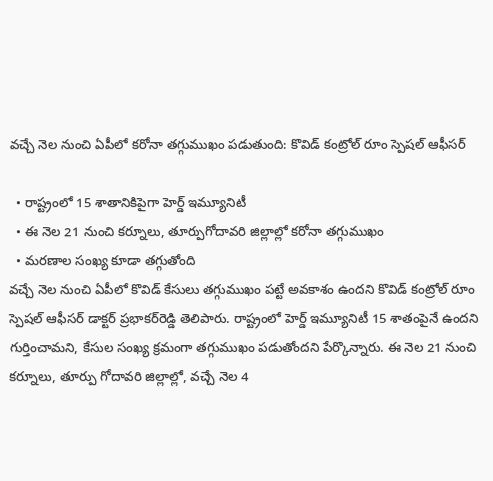వచ్చే నెల నుంచి ఏపీలో కరోనా తగ్గుముఖం పడుతుంది: కొవిడ్ కంట్రోల్ రూం స్పెషల్ ఆఫీసర్

  • రాష్ట్రంలో 15 శాతానికిపైగా హెర్డ్ ఇమ్యూనిటీ
  • ఈ నెల 21 నుంచి కర్నూలు, తూర్పుగోదావరి జిల్లాల్లో కరోనా తగ్గుముఖం
  • మరణాల సంఖ్య కూడా తగ్గుతోంది
వచ్చే నెల నుంచి ఏపీలో కొవిడ్ కేసులు తగ్గుముఖం పట్టే అవకాశం ఉందని కొవిడ్ కంట్రోల్ రూం స్పెషల్ ఆఫీసర్ డాక్టర్ ప్రభాకర్‌రెడ్డి తెలిపారు. రాష్ట్రంలో హెర్డ్ ఇమ్యూనిటీ 15 శాతంపైనే ఉందని గుర్తించామని, కేసుల సంఖ్య క్రమంగా తగ్గుముఖం పడుతోందని పేర్కొన్నారు. ఈ నెల 21 నుంచి కర్నూలు, తూర్పు గోదావరి జిల్లాల్లో, వచ్చే నెల 4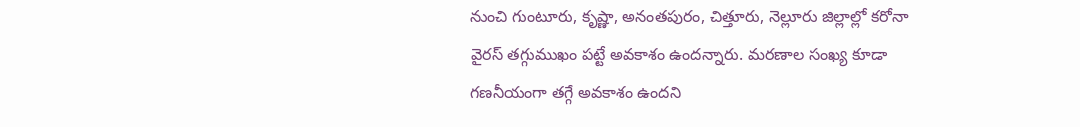నుంచి గుంటూరు, కృష్ణా, అనంతపురం, చిత్తూరు, నెల్లూరు జిల్లాల్లో కరోనా వైరస్ తగ్గుముఖం పట్టే అవకాశం ఉందన్నారు. మరణాల సంఖ్య కూడా గణనీయంగా తగ్గే అవకాశం ఉందని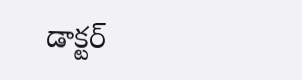డాక్టర్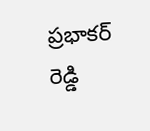ప్రభాకర్ రెడ్డి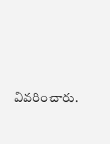వివరించారు.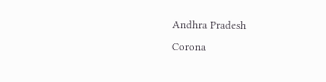Andhra Pradesh
Corona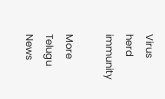Virus
herd immunity

More Telugu News